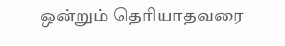ஒன்றும் தெரியாதவரை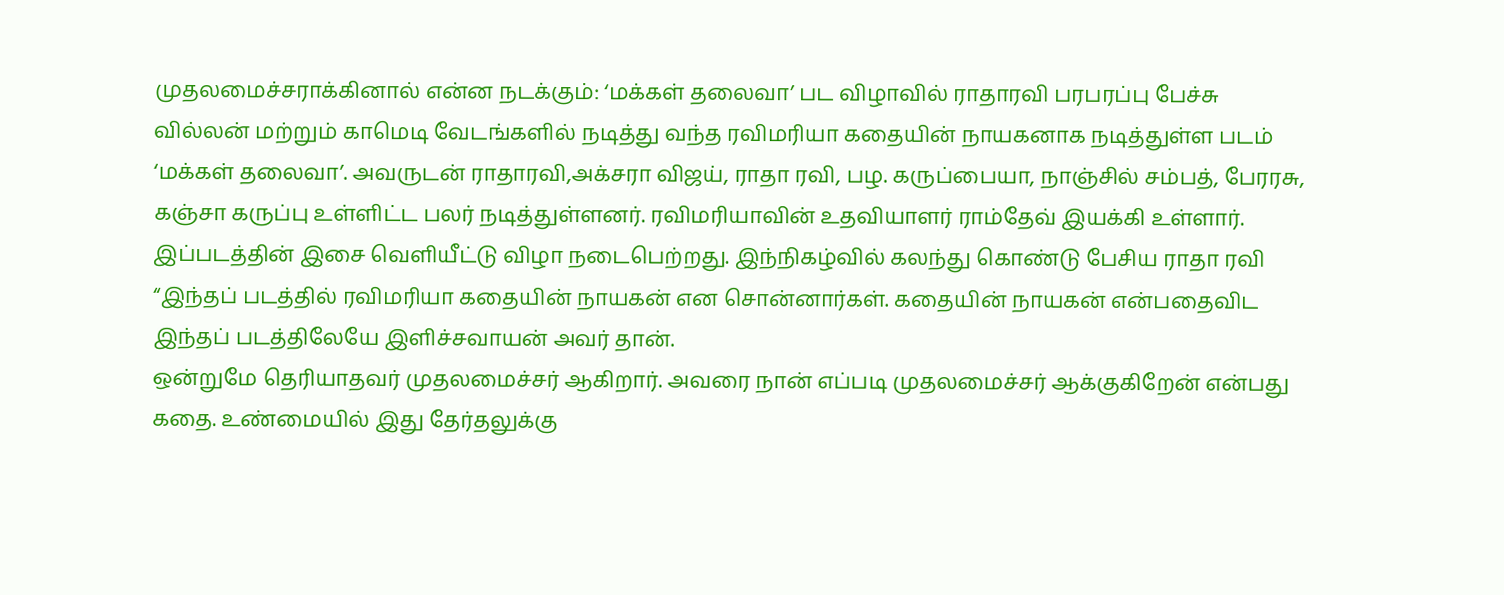முதலமைச்சராக்கினால் என்ன நடக்கும்: ‘மக்கள் தலைவா’ பட விழாவில் ராதாரவி பரபரப்பு பேச்சு
வில்லன் மற்றும் காமெடி வேடங்களில் நடித்து வந்த ரவிமரியா கதையின் நாயகனாக நடித்துள்ள படம் ‘மக்கள் தலைவா’. அவருடன் ராதாரவி,அக்சரா விஜய், ராதா ரவி, பழ. கருப்பையா, நாஞ்சில் சம்பத், பேரரசு, கஞ்சா கருப்பு உள்ளிட்ட பலர் நடித்துள்ளனர். ரவிமரியாவின் உதவியாளர் ராம்தேவ் இயக்கி உள்ளார்.
இப்படத்தின் இசை வெளியீட்டு விழா நடைபெற்றது. இந்நிகழ்வில் கலந்து கொண்டு பேசிய ராதா ரவி “இந்தப் படத்தில் ரவிமரியா கதையின் நாயகன் என சொன்னார்கள். கதையின் நாயகன் என்பதைவிட இந்தப் படத்திலேயே இளிச்சவாயன் அவர் தான்.
ஒன்றுமே தெரியாதவர் முதலமைச்சர் ஆகிறார். அவரை நான் எப்படி முதலமைச்சர் ஆக்குகிறேன் என்பது கதை. உண்மையில் இது தேர்தலுக்கு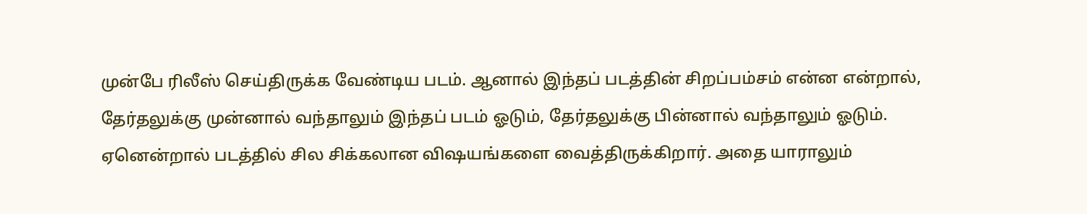முன்பே ரிலீஸ் செய்திருக்க வேண்டிய படம். ஆனால் இந்தப் படத்தின் சிறப்பம்சம் என்ன என்றால், தேர்தலுக்கு முன்னால் வந்தாலும் இந்தப் படம் ஓடும், தேர்தலுக்கு பின்னால் வந்தாலும் ஓடும். ஏனென்றால் படத்தில் சில சிக்கலான விஷயங்களை வைத்திருக்கிறார். அதை யாராலும்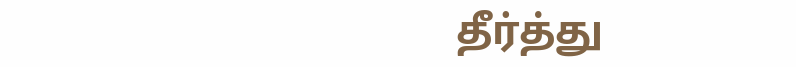தீர்த்து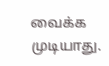வைக்க முடியாது.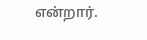என்றார்.